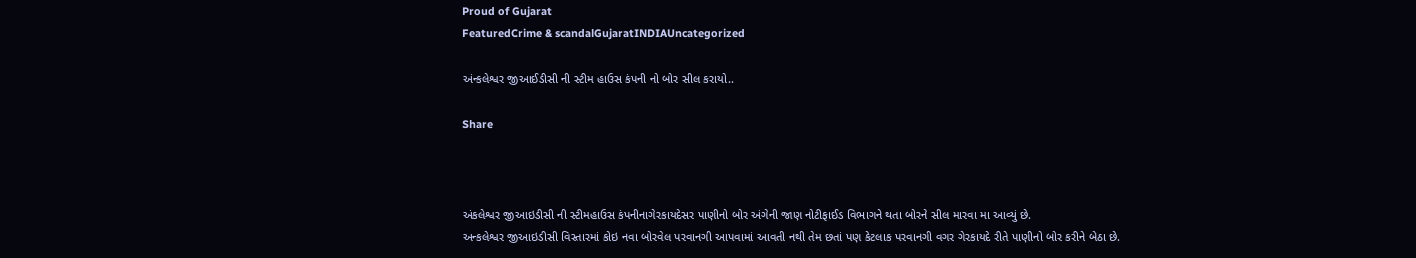Proud of Gujarat
FeaturedCrime & scandalGujaratINDIAUncategorized

અંન્કલેશ્વર જીઆઈડીસી ની સ્ટીમ હાઉસ કંપની નો બોર સીલ કરાયો..

Share



અંકલેશ્વર જીઆઇડીસી ની સ્ટીમહાઉસ કંપનીનાગેરકાયદેસર પાણીનો બોર અંગેની જાણ નોટીફાઈડ વિભાગને થતા બોરને સીલ મારવા મા આવ્યું છે.
અન્કલેશ્વર જીઆઇડીસી વિસ્તારમાં કોઇ નવા બોરવેલ પરવાનગી આપવામાં આવતી નથી તેમ છતાં પણ કેટલાક પરવાનગી વગર ગેરકાયદે રીતે પાણીનો બોર કરીને બેઠા છે.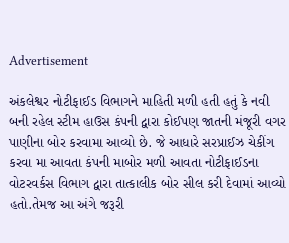Advertisement

અંકલેશ્વર નોટીફાઈડ વિભાગને માહિતી મળી હતી હતું કે નવી બની રહેલ સ્ટીમ હાઉસ કંપની દ્વારા કોઈપણ જાતની મંજૂરી વગર પાણીના બોર કરવામા આવ્યો છે. જે આધારે સરપ્રાઈઝ ચેકીંગ કરવા મા આવતા કંપની માબોર મળી આવતા નોટીફાઈડના વોટરવર્કસ વિભાગ દ્વારા તાત્કાલીક બોર સીલ કરી દેવામાં આવ્યો હતો.તેમજ આ અંગે જરૂરી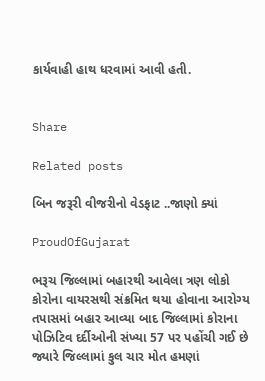કાર્યવાહી હાથ ધરવામાં આવી હતી.


Share

Related posts

બિન જરૂરી વીજરીનો વેડફાટ ..જાણો ક્યાં

ProudOfGujarat

ભરૂચ જિલ્લામાં બહારથી આવેલા ત્રણ લોકો કોરોના વાયરસથી સંક્રમિત થયા હોવાના આરોગ્ય તપાસમાં બહાર આવ્યા બાદ જિલ્લામાં કોરાના પોઝિટિવ દર્દીઓની સંખ્યા 57 પર પહોંચી ગઈ છે જ્યારે જિલ્લામાં કુલ ચાર મોત હમણાં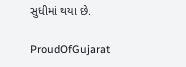સુધીમાં થયા છે.

ProudOfGujarat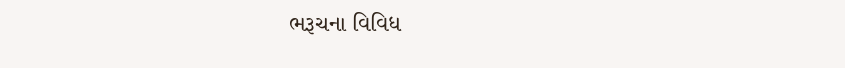ભરૂચના વિવિધ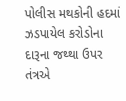પોલીસ મથકોની હદમાં ઝડપાયેલ કરોડોના દારૂના જથ્થા ઉપર તંત્રએ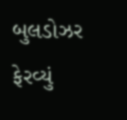બુલડોઝર ફેરવ્યું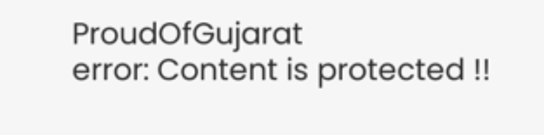ProudOfGujarat
error: Content is protected !!